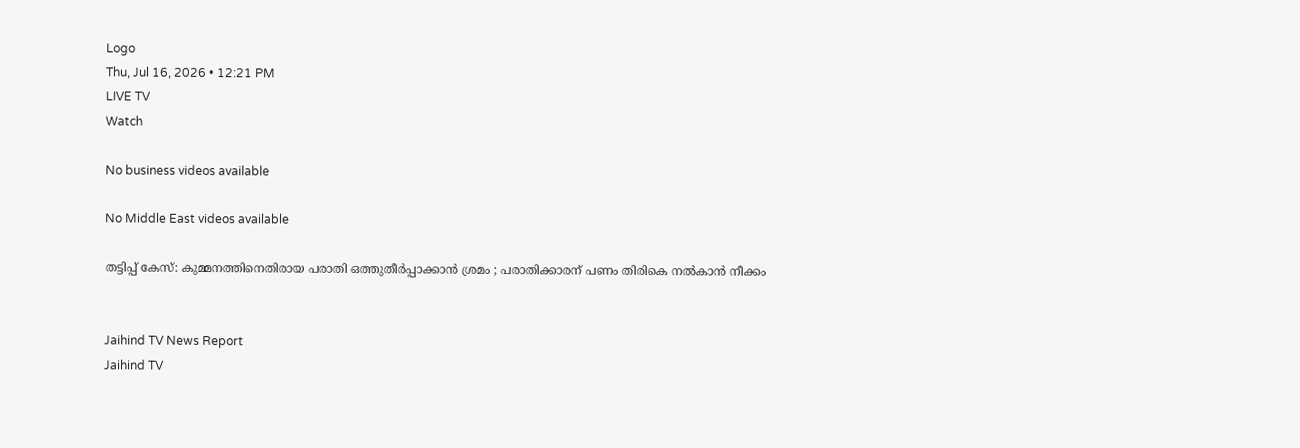Logo
Thu, Jul 16, 2026 • 12:21 PM
LIVE TV
Watch

No business videos available

No Middle East videos available

തട്ടിപ്പ് കേസ്: കുമ്മനത്തിനെതിരായ പരാതി ഒത്തുതീര്‍പ്പാക്കാന്‍ ശ്രമം ; പരാതിക്കാരന് പണം തിരികെ നല്‍കാന്‍ നീക്കം


Jaihind TV News Report
Jaihind TV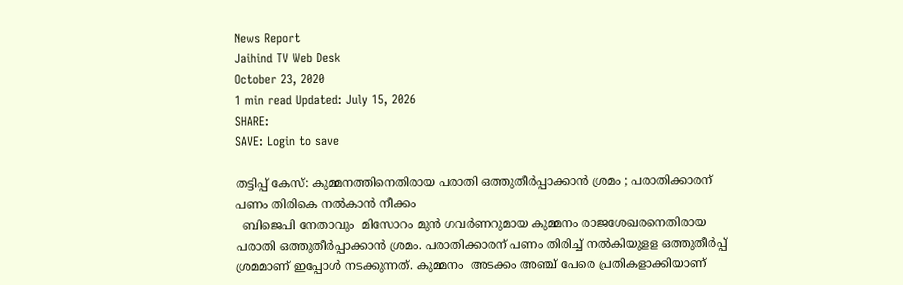News Report
Jaihind TV Web Desk
October 23, 2020
1 min read Updated: July 15, 2026
SHARE:
SAVE: Login to save

തട്ടിപ്പ് കേസ്: കുമ്മനത്തിനെതിരായ പരാതി ഒത്തുതീര്‍പ്പാക്കാന്‍ ശ്രമം ; പരാതിക്കാരന് പണം തിരികെ നല്‍കാന്‍ നീക്കം
  ബിജെപി നേതാവും  മിസോറം മുന്‍ ഗവര്‍ണറുമായ കുമ്മനം രാജശേഖരനെതിരായ പരാതി ഒത്തുതീര്‍പ്പാക്കാന്‍ ശ്രമം. പരാതിക്കാരന് പണം തിരിച്ച് നല്‍കിയുളള ഒത്തുതീര്‍പ്പ് ശ്രമമാണ് ഇപ്പോള്‍ നടക്കുന്നത്. കുമ്മനം  അടക്കം അഞ്ച് പേരെ പ്രതികളാക്കിയാണ്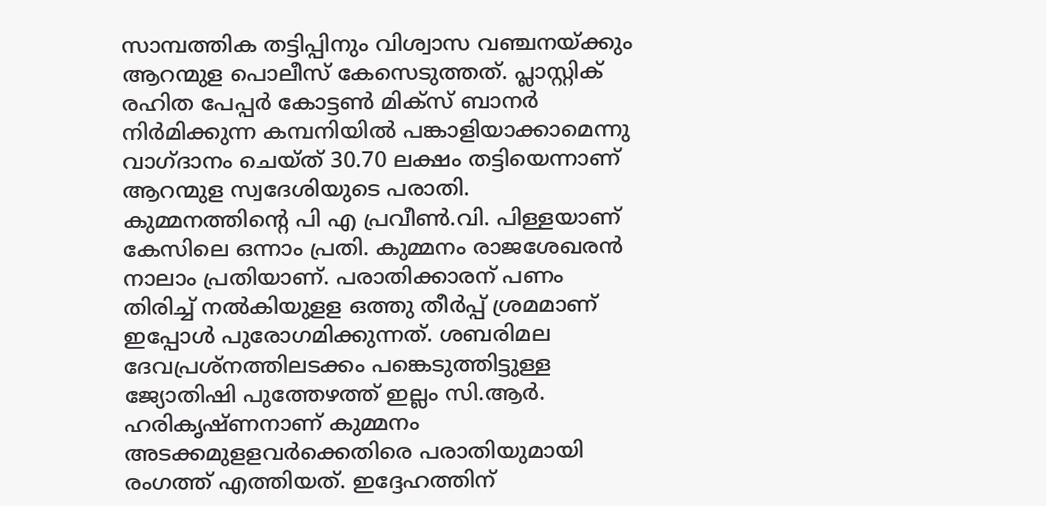സാമ്പത്തിക തട്ടിപ്പിനും വിശ്വാസ വഞ്ചനയ്ക്കും ആറന്മുള പൊലീസ് കേസെടുത്തത്. പ്ലാസ്റ്റിക് രഹിത പേപ്പര്‍ കോട്ടണ്‍ മിക്സ് ബാനര്‍ നിര്‍മിക്കുന്ന കമ്പനിയില്‍ പങ്കാളിയാക്കാമെന്നു വാഗ്ദാനം ചെയ്ത് 30.70 ലക്ഷം തട്ടിയെന്നാണ് ആറന്മുള സ്വദേശിയുടെ പരാതി. കുമ്മനത്തിന്‍റെ പി എ പ്രവീണ്‍.വി. പിള്ളയാണ് കേസിലെ ഒന്നാം പ്രതി. കുമ്മനം രാജശേഖരന്‍ നാലാം പ്രതിയാണ്. പരാതിക്കാരന് പണം തിരിച്ച് നല്‍കിയുളള ഒത്തു തീര്‍പ്പ് ശ്രമമാണ് ഇപ്പോള്‍ പുരോഗമിക്കുന്നത്. ശബരിമല ദേവപ്രശ്നത്തിലടക്കം പങ്കെടുത്തിട്ടുള്ള ജ്യോതിഷി പുത്തേഴത്ത് ഇല്ലം സി.ആര്‍. ഹരികൃഷ്ണനാണ് കുമ്മനം അടക്കമുളളവര്‍ക്കെതിരെ പരാതിയുമായി രംഗത്ത് എത്തിയത്. ഇദ്ദേഹത്തിന്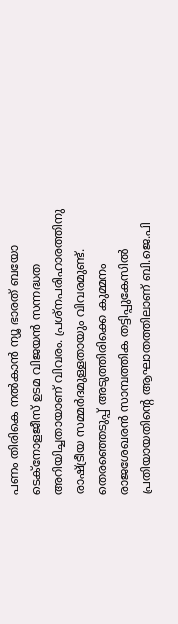പണം തിരികെ നല്‍കാന്‍ ന്യൂ ഭാരത് ബയോ ടെക്‌നോളജീസ് ഉടമ വിജയന്‍ സന്നദ്ധത അറിയിച്ചതായാണ് വിവരം. പ്രശ്‌നപരിഹാരത്തിനു രാഷ്ട്രീയ സമ്മര്‍ദമുള്ളതായും വിവരമുണ്ട്. തെരഞ്ഞെടുപ്പ് അടുത്തിരിക്കെ കുമ്മനം രാജശേഖരന്‍ സാമ്പത്തിക തട്ടിപ്പുകേസില്‍ പ്രതിയായതിന്‍റെ ആഘാതത്തിലാണ് ബി.ജെ.പി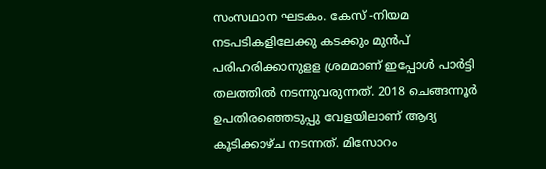സംസഥാന ഘടകം. കേസ് -നിയമ നടപടികളിലേക്കു കടക്കും മുന്‍പ് പരിഹരിക്കാനുളള ശ്രമമാണ് ഇപ്പോള്‍ പാര്‍ട്ടി തലത്തില്‍ നടന്നുവരുന്നത്. 2018 ചെങ്ങന്നൂര്‍ ഉപതിരഞ്ഞെടുപ്പു വേളയിലാണ് ആദ്യ കൂടിക്കാഴ്ച നടന്നത്. മിസോറം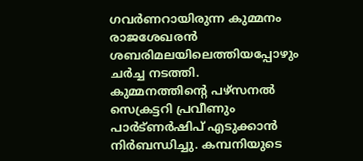ഗവര്‍ണറായിരുന്ന കുമ്മനം രാജശേഖരന്‍ ശബരിമലയിലെത്തിയപ്പോഴും ചര്‍ച്ച നടത്തി. കുമ്മനത്തിന്‍റെ പഴ്‌സനല്‍ സെക്രട്ടറി പ്രവീണും പാര്‍ട്‌ണര്‍ഷിപ് എടുക്കാന്‍ നിര്‍ബന്ധിച്ചു. കമ്പനിയുടെ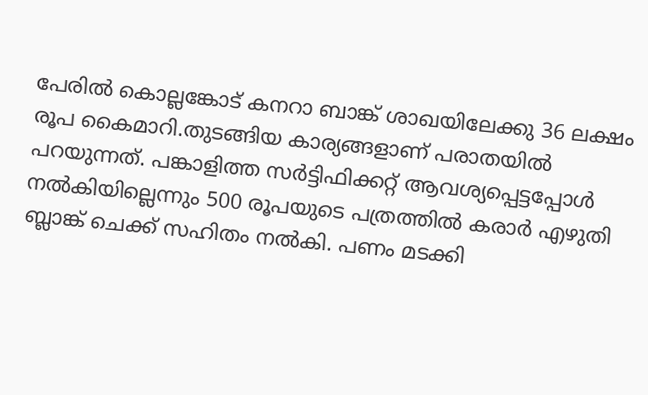പേരില്‍ കൊല്ലങ്കോട് കനറാ ബാങ്ക് ശാഖയിലേക്കു 36 ലക്ഷം രൂപ കൈമാറി.തുടങ്ങിയ കാര്യങ്ങളാണ് പരാതയില്‍ പറയുന്നത്. പങ്കാളിത്ത സര്‍ട്ടിഫിക്കറ്റ് ആവശ്യപ്പെട്ടപ്പോള്‍ നല്‍കിയില്ലെന്നും 500 രൂപയുടെ പത്രത്തില്‍ കരാര്‍ എഴുതി ബ്ലാങ്ക് ചെക്ക് സഹിതം നല്‍കി. പണം മടക്കി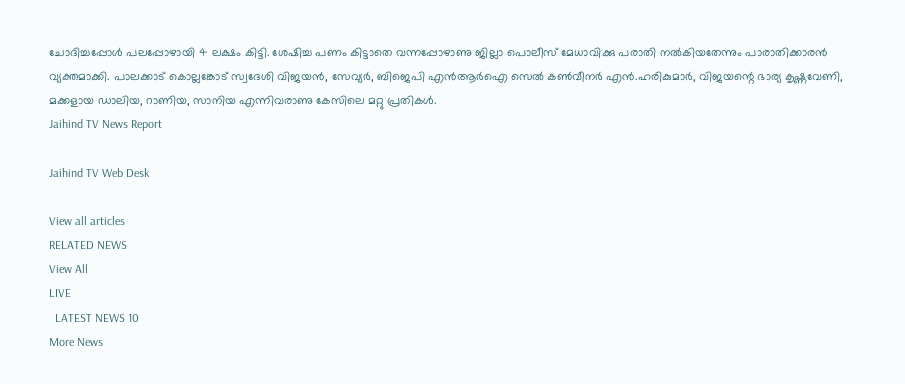ചോദിച്ചപ്പോള്‍ പലപ്പോഴായി 4 ലക്ഷം കിട്ടി. ശേഷിച്ച പണം കിട്ടാതെ വന്നപ്പോഴാണു ജില്ലാ പൊലീസ് മേധാവിക്കു പരാതി നല്‍കിയതേന്നും പാരാതിക്കാരന്‍ വ്യക്തമാക്കി. പാലക്കാട് കൊല്ലങ്കോട് സ്വദേശി വിജയന്‍, സേവ്യര്‍, ബിജെപി എന്‍ആര്‍ഐ സെല്‍ കണ്‍വീനര്‍ എന്‍.ഹരികുമാര്‍, വിജയന്റെ ഭാര്യ കൃഷ്ണവേണി, മക്കളായ ഡാലിയ, റാണിയ, സാനിയ എന്നിവരാണു കേസിലെ മറ്റു പ്രതികള്‍.
Jaihind TV News Report

Jaihind TV Web Desk

View all articles
RELATED NEWS
View All
LIVE
  LATEST NEWS 10
More News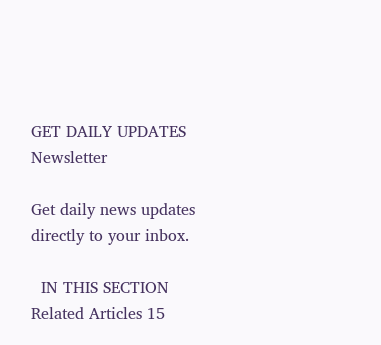GET DAILY UPDATES
Newsletter

Get daily news updates directly to your inbox.

  IN THIS SECTION
Related Articles 15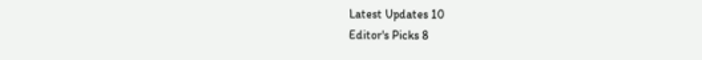Latest Updates 10
Editor's Picks 8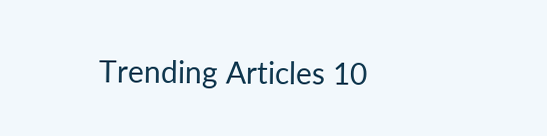Trending Articles 10